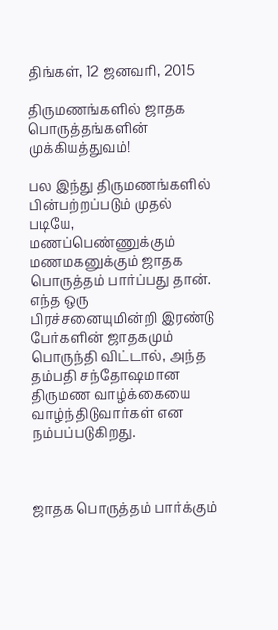திங்கள், 12 ஜனவரி, 2015

திருமணங்களில் ஜாதக பொருத்தங்களின் முக்கியத்துவம்!

பல இந்து திருமணங்களில் பின்பற்றப்படும் முதல் படியே, மணப்பெண்ணுக்கும் மணமகனுக்கும் ஜாதக பொருத்தம் பார்ப்பது தான். எந்த ஒரு பிரச்சனையுமின்றி இரண்டு பேர்களின் ஜாதகமும் பொருந்தி விட்டால், அந்த தம்பதி சந்தோஷமான திருமண வாழ்க்கையை வாழ்ந்திடுவார்கள் என நம்பப்படுகிறது.



ஜாதக பொருத்தம் பார்க்கும்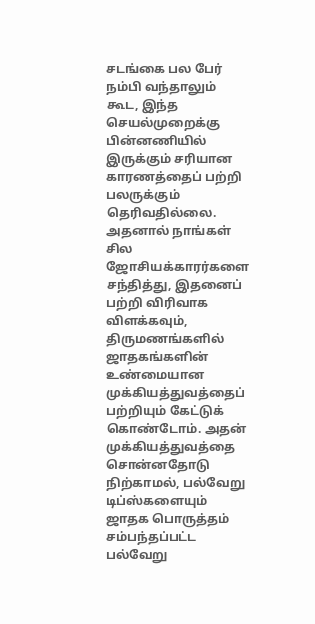சடங்கை பல பேர் நம்பி வந்தாலும் கூட, இந்த செயல்முறைக்கு பின்னணியில் இருக்கும் சரியான காரணத்தைப் பற்றி பலருக்கும் தெரிவதில்லை. அதனால் நாங்கள் சில ஜோசியக்காரர்களை சந்தித்து, இதனைப் பற்றி விரிவாக விளக்கவும், திருமணங்களில் ஜாதகங்களின் உண்மையான முக்கியத்துவத்தைப் பற்றியும் கேட்டுக் கொண்டோம். அதன் முக்கியத்துவத்தை சொன்னதோடு நிற்காமல், பல்வேறு டிப்ஸ்களையும் ஜாதக பொருத்தம் சம்பந்தப்பட்ட பல்வேறு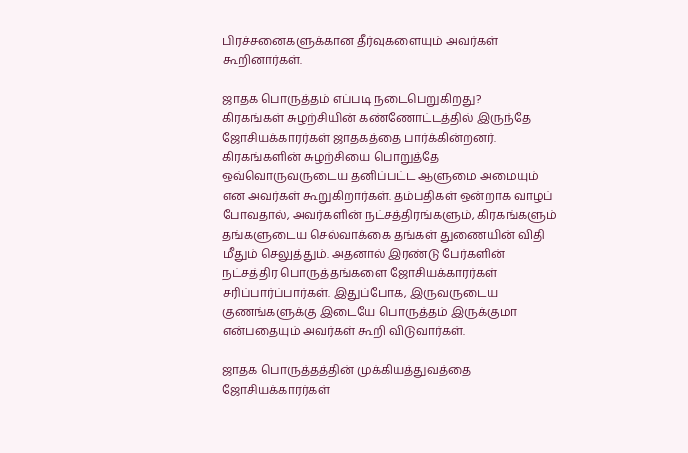பிரச்சனைகளுக்கான தீர்வுகளையும் அவர்கள் கூறினார்கள்.

ஜாதக பொருத்தம் எப்படி நடைபெறுகிறது?
கிரகங்கள் சுழற்சியின் கண்ணோட்டத்தில் இருந்தே ஜோசியக்காரர்கள் ஜாதகத்தை பார்க்கின்றனர். கிரகங்களின் சுழற்சியை பொறுத்தே ஒவ்வொருவருடைய தனிப்பட்ட ஆளுமை அமையும் என அவர்கள் கூறுகிறார்கள். தம்பதிகள் ஒன்றாக வாழப் போவதால், அவர்களின் நட்சத்திரங்களும், கிரகங்களும் தங்களுடைய செல்வாக்கை தங்கள் துணையின் விதி மீதும் செலுத்தும். அதனால் இரண்டு பேர்களின் நட்சத்திர பொருத்தங்களை ஜோசியக்காரர்கள் சரிப்பார்ப்பார்கள். இதுப்போக, இருவருடைய குணங்களுக்கு இடையே பொருத்தம் இருக்குமா என்பதையும் அவர்கள் கூறி விடுவார்கள்.

ஜாதக பொருத்தத்தின் முக்கியத்துவத்தை ஜோசியக்காரர்கள்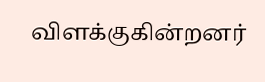விளக்குகின்றனர்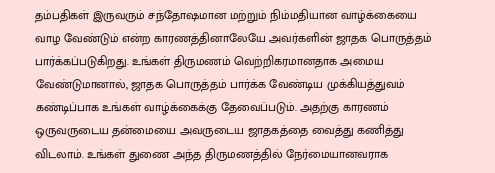தம்பதிகள் இருவரும் சந்தோஷமான மற்றும் நிம்மதியான வாழ்க்கையை வாழ வேண்டும் என்ற காரணத்தினாலேயே அவர்களின் ஜாதக பொருத்தம் பார்க்கப்படுகிறது. உங்கள் திருமணம் வெற்றிகரமானதாக அமைய வேண்டுமானால், ஜாதக பொருத்தம் பார்க்க வேண்டிய முக்கியத்துவம் கண்டிப்பாக உங்கள் வாழ்க்கைக்கு தேவைப்படும். அதற்கு காரணம் ஒருவருடைய தன்மையை அவருடைய ஜாதகத்தை வைத்து கணித்து விடலாம். உங்கள் துணை அந்த திருமணத்தில் நேர்மையானவராக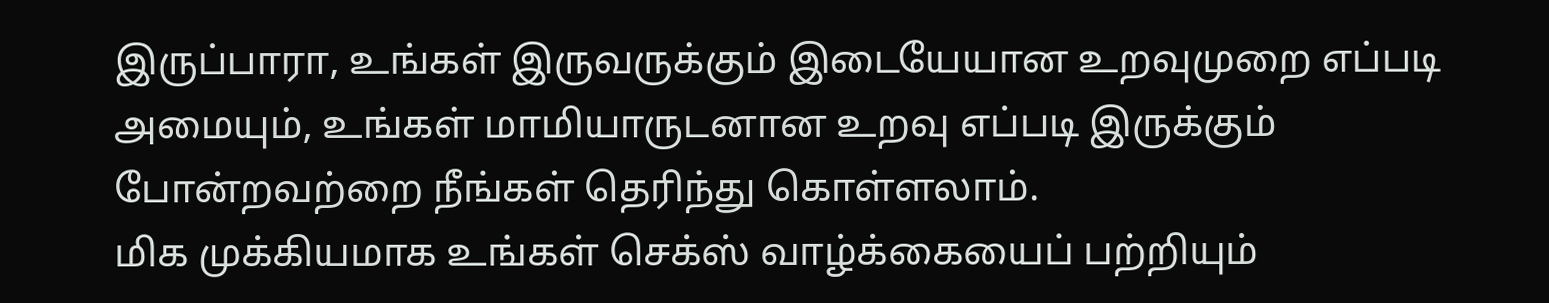இருப்பாரா, உங்கள் இருவருக்கும் இடையேயான உறவுமுறை எப்படி அமையும், உங்கள் மாமியாருடனான உறவு எப்படி இருக்கும் போன்றவற்றை நீங்கள் தெரிந்து கொள்ளலாம்.
மிக முக்கியமாக உங்கள் செக்ஸ் வாழ்க்கையைப் பற்றியும்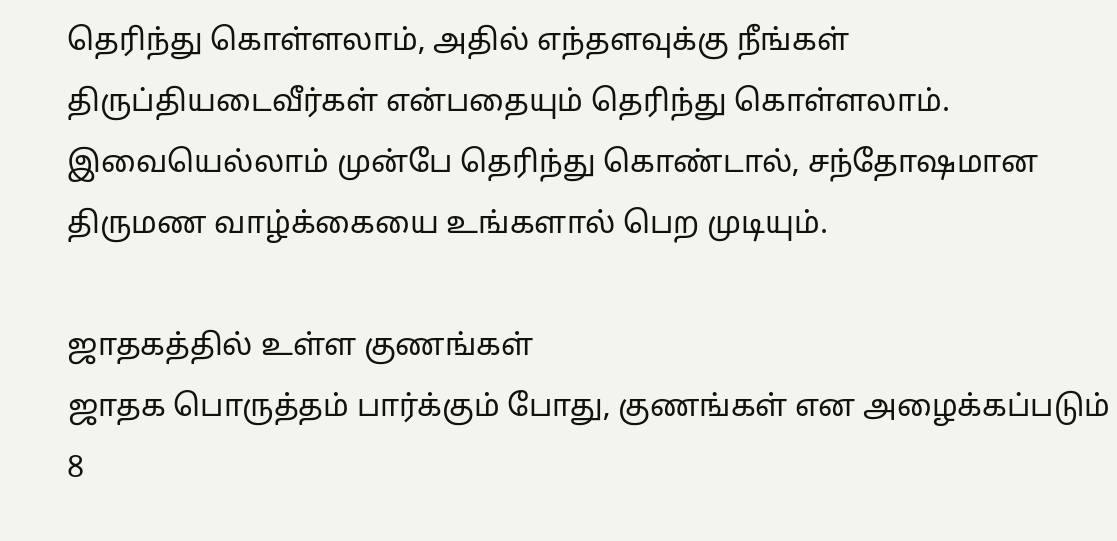தெரிந்து கொள்ளலாம், அதில் எந்தளவுக்கு நீங்கள் திருப்தியடைவீர்கள் என்பதையும் தெரிந்து கொள்ளலாம். இவையெல்லாம் முன்பே தெரிந்து கொண்டால், சந்தோஷமான திருமண வாழ்க்கையை உங்களால் பெற முடியும்.

ஜாதகத்தில் உள்ள குணங்கள்
ஜாதக பொருத்தம் பார்க்கும் போது, குணங்கள் என அழைக்கப்படும் 8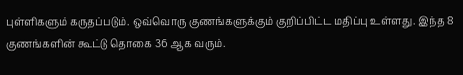புள்ளிகளும் கருதப்படும். ஒவ்வொரு குணங்களுக்கும் குறிப்பிட்ட மதிப்பு உள்ளது. இந்த 8 குணங்களின் கூட்டு தொகை 36 ஆக வரும்.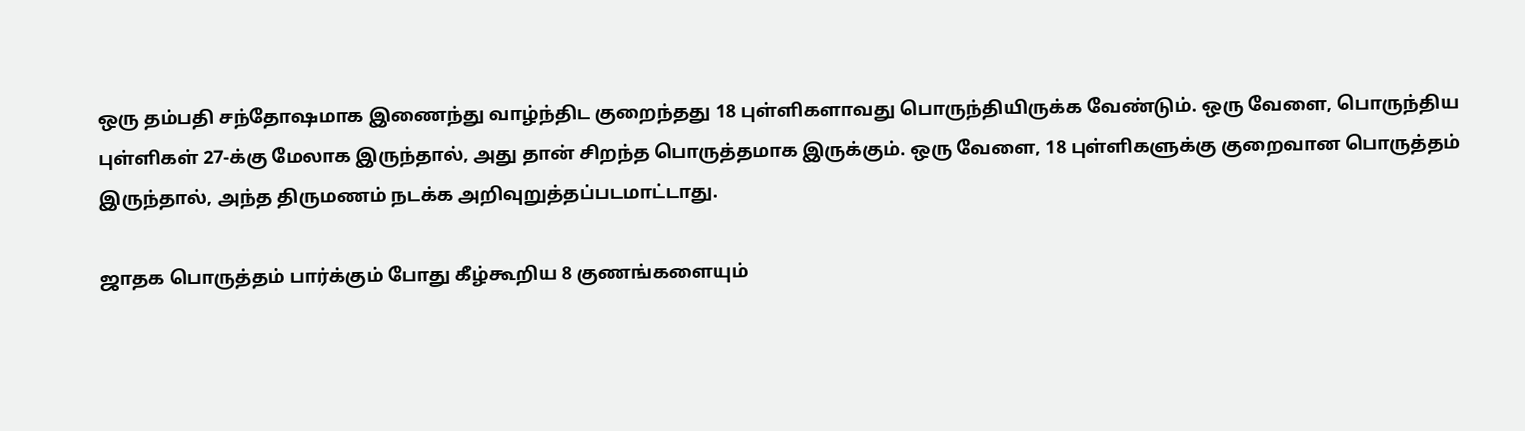ஒரு தம்பதி சந்தோஷமாக இணைந்து வாழ்ந்திட குறைந்தது 18 புள்ளிகளாவது பொருந்தியிருக்க வேண்டும். ஒரு வேளை, பொருந்திய புள்ளிகள் 27-க்கு மேலாக இருந்தால், அது தான் சிறந்த பொருத்தமாக இருக்கும். ஒரு வேளை, 18 புள்ளிகளுக்கு குறைவான பொருத்தம் இருந்தால், அந்த திருமணம் நடக்க அறிவுறுத்தப்படமாட்டாது.

ஜாதக பொருத்தம் பார்க்கும் போது கீழ்கூறிய 8 குணங்களையும்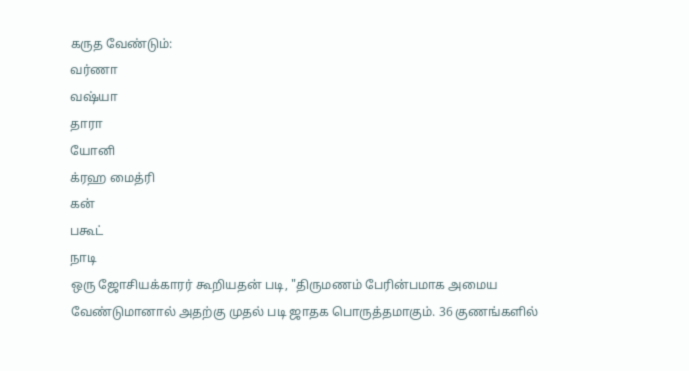கருத வேண்டும்:
வர்ணா
வஷ்யா
தாரா
யோனி
க்ரஹ மைத்ரி
கன்
பகூட்
நாடி
ஒரு ஜோசியக்காரர் கூறியதன் படி, "திருமணம் பேரின்பமாக அமைய வேண்டுமானால் அதற்கு முதல் படி ஜாதக பொருத்தமாகும். 36 குணங்களில்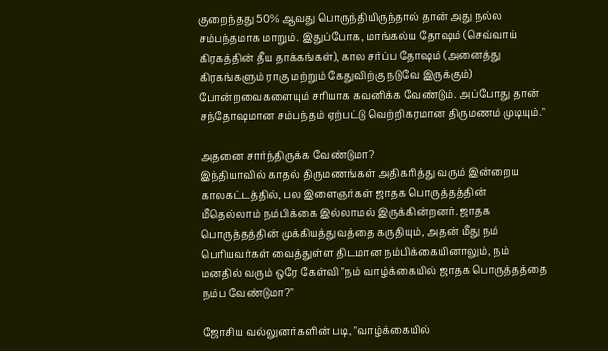குறைந்தது 50% ஆவது பொருந்தியிருந்தால் தான் அது நல்ல சம்பந்தமாக மாறும். இதுப்போக, மாங்கல்ய தோஷம் (செவ்வாய் கிரகத்தின் தீய தாக்கங்கள்), கால சர்ப்ப தோஷம் (அனைத்து கிரகங்களும் ராகு மற்றும் கேதுவிற்கு நடுவே இருக்கும்) போன்றவைகளையும் சரியாக கவனிக்க வேண்டும். அப்போது தான் சந்தோஷமான சம்பந்தம் ஏற்பட்டு வெற்றிகரமான திருமணம் முடியும்."

அதனை சார்ந்திருக்க வேண்டுமா?
இந்தியாவில் காதல் திருமணங்கள் அதிகரித்து வரும் இன்றைய காலகட்டத்தில், பல இளைஞர்கள் ஜாதக பொருத்தத்தின் மீதெல்லாம் நம்பிக்கை இல்லாமல் இருக்கின்றனர். ஜாதக பொருத்தத்தின் முக்கியத்துவத்தை கருதியும், அதன் மீது நம் பெரியவர்கள் வைத்துள்ள திடமான நம்பிக்கையினாலும், நம் மனதில் வரும் ஒரே கேள்வி "நம் வாழ்க்கையில் ஜாதக பொருத்தத்தை நம்ப வேண்டுமா?"

ஜோசிய வல்லுனர்களின் படி, "வாழ்க்கையில்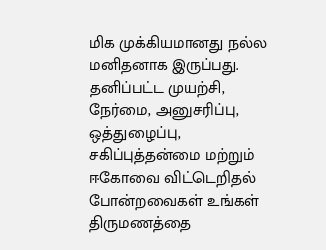மிக முக்கியமானது நல்ல மனிதனாக இருப்பது. தனிப்பட்ட முயற்சி, நேர்மை, அனுசரிப்பு, ஒத்துழைப்பு, சகிப்புத்தன்மை மற்றும் ஈகோவை விட்டெறிதல் போன்றவைகள் உங்கள் திருமணத்தை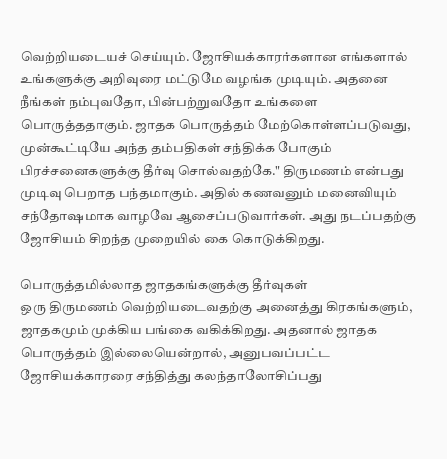வெற்றியடையச் செய்யும். ஜோசியக்காரர்களான எங்களால் உங்களுக்கு அறிவுரை மட்டுமே வழங்க முடியும். அதனை நீங்கள் நம்புவதோ, பின்பற்றுவதோ உங்களை பொருத்ததாகும். ஜாதக பொருத்தம் மேற்கொள்ளப்படுவது, முன்கூட்டியே அந்த தம்பதிகள் சந்திக்க போகும் பிரச்சனைகளுக்கு தீர்வு சொல்வதற்கே." திருமணம் என்பது முடிவு பெறாத பந்தமாகும். அதில் கணவனும் மனைவியும் சந்தோஷமாக வாழவே ஆசைப்படுவார்கள். அது நடப்பதற்கு ஜோசியம் சிறந்த முறையில் கை கொடுக்கிறது.

பொருத்தமில்லாத ஜாதகங்களுக்கு தீர்வுகள்
ஒரு திருமணம் வெற்றியடைவதற்கு அனைத்து கிரகங்களும், ஜாதகமும் முக்கிய பங்கை வகிக்கிறது. அதனால் ஜாதக பொருத்தம் இல்லையென்றால், அனுபவப்பட்ட ஜோசியக்காரரை சந்தித்து கலந்தாலோசிப்பது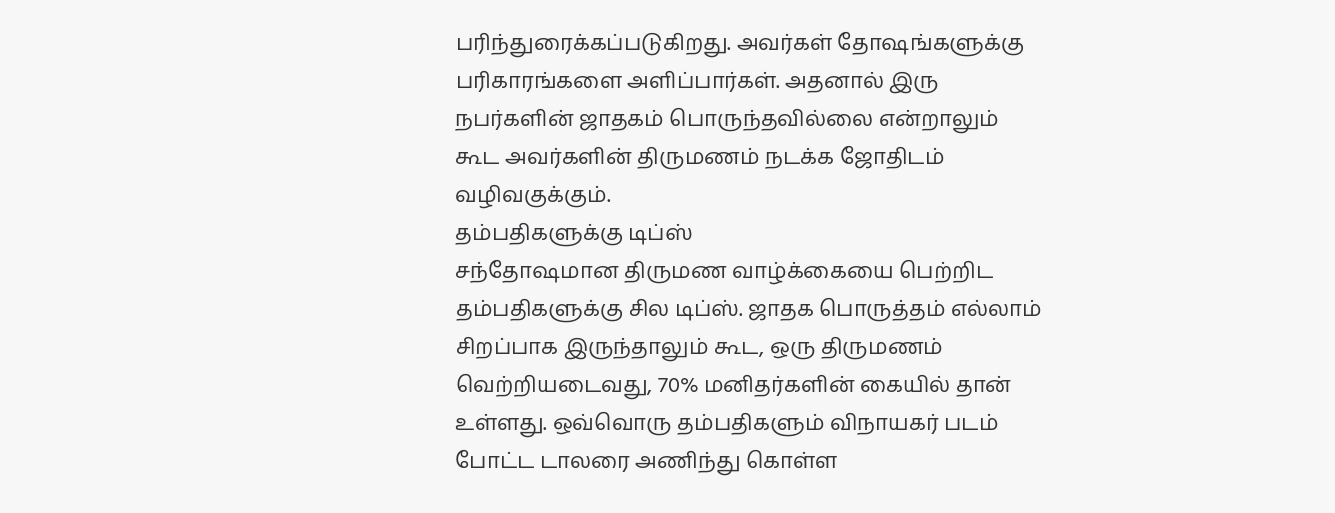பரிந்துரைக்கப்படுகிறது. அவர்கள் தோஷங்களுக்கு பரிகாரங்களை அளிப்பார்கள். அதனால் இரு நபர்களின் ஜாதகம் பொருந்தவில்லை என்றாலும் கூட அவர்களின் திருமணம் நடக்க ஜோதிடம் வழிவகுக்கும்.
தம்பதிகளுக்கு டிப்ஸ்
சந்தோஷமான திருமண வாழ்க்கையை பெற்றிட தம்பதிகளுக்கு சில டிப்ஸ். ஜாதக பொருத்தம் எல்லாம் சிறப்பாக இருந்தாலும் கூட, ஒரு திருமணம் வெற்றியடைவது, 70% மனிதர்களின் கையில் தான் உள்ளது. ஒவ்வொரு தம்பதிகளும் விநாயகர் படம் போட்ட டாலரை அணிந்து கொள்ள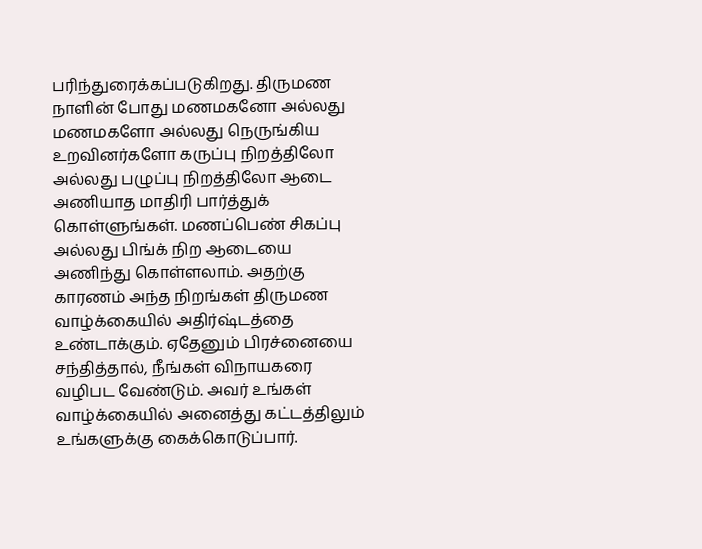பரிந்துரைக்கப்படுகிறது. திருமண நாளின் போது மணமகனோ அல்லது மணமகளோ அல்லது நெருங்கிய உறவினர்களோ கருப்பு நிறத்திலோ அல்லது பழுப்பு நிறத்திலோ ஆடை அணியாத மாதிரி பார்த்துக் கொள்ளுங்கள். மணப்பெண் சிகப்பு அல்லது பிங்க் நிற ஆடையை அணிந்து கொள்ளலாம். அதற்கு காரணம் அந்த நிறங்கள் திருமண வாழ்க்கையில் அதிர்ஷ்டத்தை உண்டாக்கும். ஏதேனும் பிரச்னையை சந்தித்தால், நீங்கள் விநாயகரை வழிபட வேண்டும். அவர் உங்கள் வாழ்க்கையில் அனைத்து கட்டத்திலும் உங்களுக்கு கைக்கொடுப்பார்.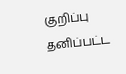குறிப்பு
தனிப்பட்ட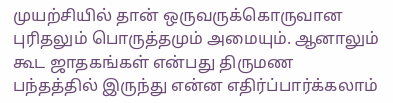முயற்சியில் தான் ஒருவருக்கொருவான புரிதலும் பொருத்தமும் அமையும். ஆனாலும் கூட ஜாதகங்கள் என்பது திருமண பந்தத்தில் இருந்து என்ன எதிர்ப்பார்க்கலாம்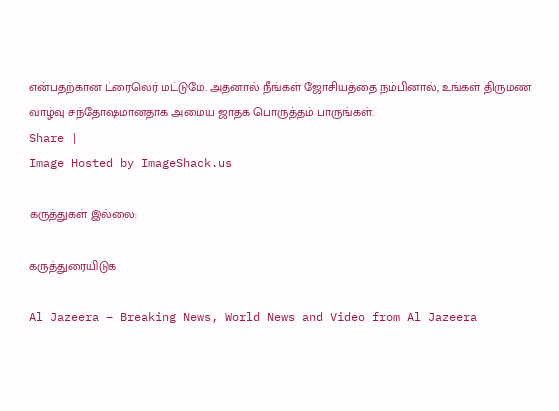என்பதற்கான ட்ரைலெர் மட்டுமே. அதனால் நீங்கள் ஜோசியத்தை நம்பினால், உங்கள் திருமண வாழ்வு சந்தோஷமானதாக அமைய ஜாதக பொருத்தம் பாருங்கள்.
Share |
Image Hosted by ImageShack.us

கருத்துகள் இல்லை:

கருத்துரையிடுக

Al Jazeera – Breaking News, World News and Video from Al Jazeera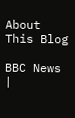About This Blog

BBC News |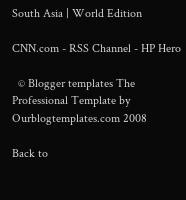South Asia | World Edition

CNN.com - RSS Channel - HP Hero

  © Blogger templates The Professional Template by Ourblogtemplates.com 2008

Back to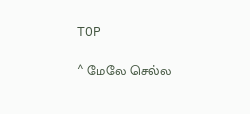TOP

^ மேலே செல்ல